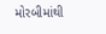મોરબીમાંથી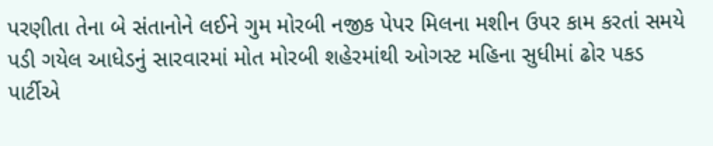પરણીતા તેના બે સંતાનોને લઈને ગુમ મોરબી નજીક પેપર મિલના મશીન ઉપર કામ કરતાં સમયે પડી ગયેલ આધેડનું સારવારમાં મોત મોરબી શહેરમાંથી ઓગસ્ટ મહિના સુધીમાં ઢોર પકડ પાર્ટીએ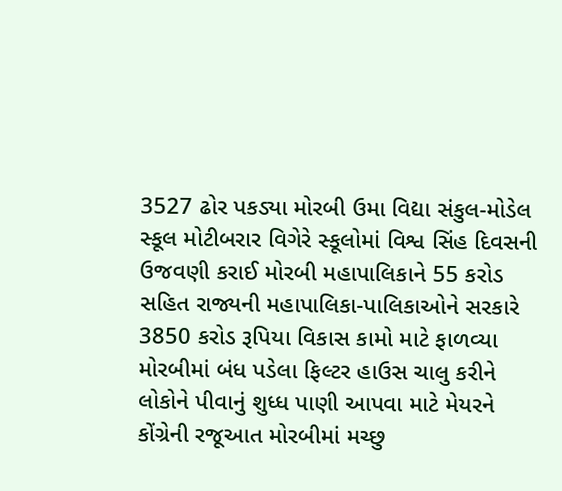3527 ઢોર પકડ્યા મોરબી ઉમા વિદ્યા સંકુલ-મોડેલ સ્કૂલ મોટીબરાર વિગેરે સ્કૂલોમાં વિશ્વ સિંહ દિવસની ઉજવણી કરાઈ મોરબી મહાપાલિકાને 55 કરોડ સહિત રાજ્યની મહાપાલિકા-પાલિકાઓને સરકારે 3850 કરોડ રૂપિયા વિકાસ કામો માટે ફાળવ્યા મોરબીમાં બંધ પડેલા ફિલ્ટર હાઉસ ચાલુ કરીને લોકોને પીવાનું શુધ્ધ પાણી આપવા માટે મેયરને કોંગ્રેની રજૂઆત મોરબીમાં મચ્છુ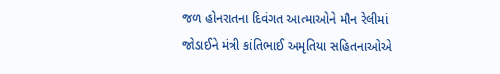જળ હોનરાતના દિવંગત આત્માઓને મૌન રેલીમાં જોડાઈને મંત્રી કાંતિભાઈ અમૃતિયા સહિતનાઓએ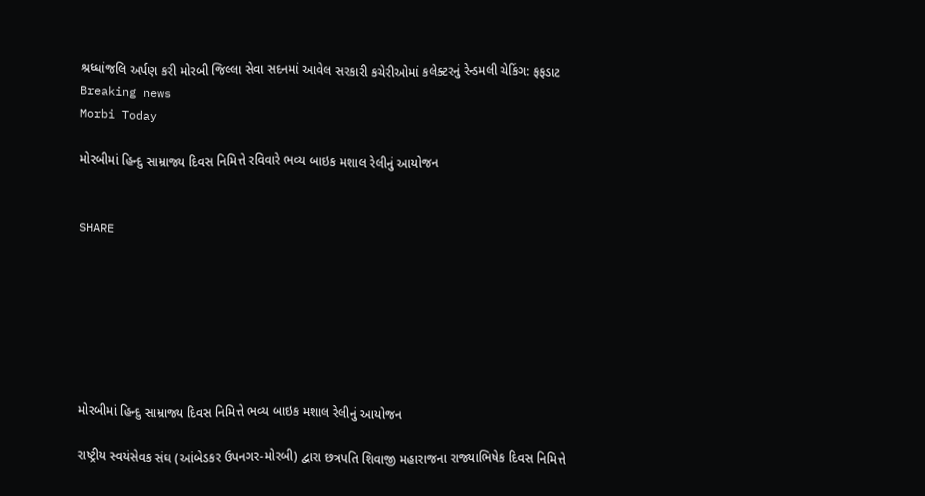શ્રધ્ધાંજલિ અર્પણ કરી મોરબી જિલ્લા સેવા સદનમાં આવેલ સરકારી કચેરીઓમાં કલેક્ટરનું રેન્ડમલી ચેકિંગ: ફફડાટ
Breaking news
Morbi Today

મોરબીમાં હિન્દુ સામ્રાજ્ય દિવસ નિમિત્તે રવિવારે ભવ્ય બાઇક મશાલ રેલીનું આયોજન


SHARE







મોરબીમાં હિન્દુ સામ્રાજ્ય દિવસ નિમિત્તે ભવ્ય બાઇક મશાલ રેલીનું આયોજન

રાષ્ટ્રીય સ્વયંસેવક સંઘ (આંબેડકર ઉપનગર-મોરબી) દ્વારા છત્રપતિ શિવાજી મહારાજના રાજ્યાભિષેક દિવસ નિમિત્તે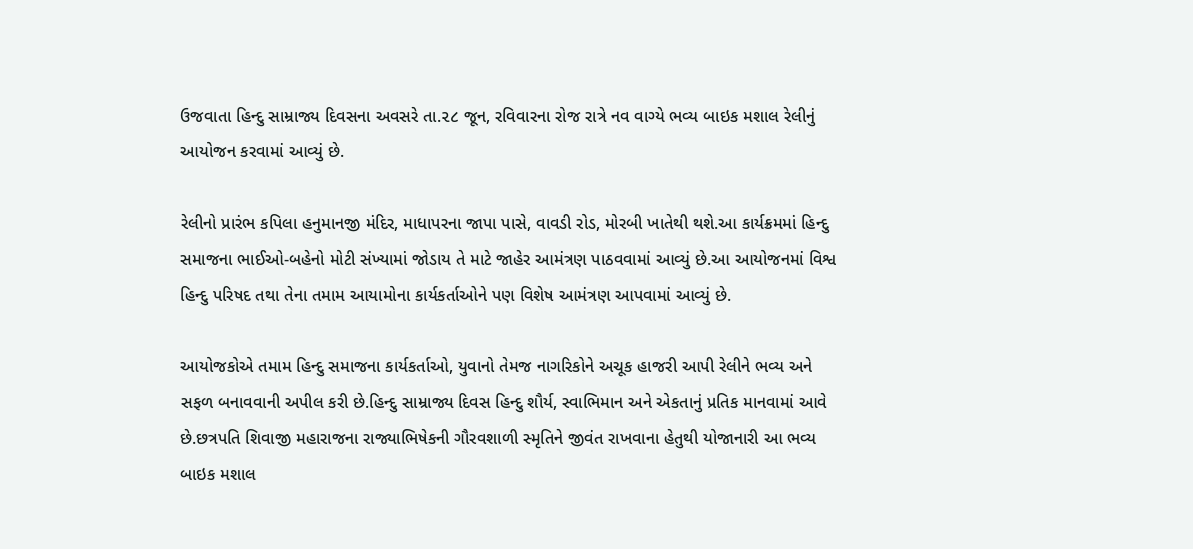ઉજવાતા હિન્દુ સામ્રાજ્ય દિવસના અવસરે તા.૨૮ જૂન, રવિવારના રોજ રાત્રે નવ વાગ્યે ભવ્ય બાઇક મશાલ રેલીનું આયોજન કરવામાં આવ્યું છે.

રેલીનો પ્રારંભ કપિલા હનુમાનજી મંદિર, માધાપરના જાપા પાસે, વાવડી રોડ, મોરબી ખાતેથી થશે.આ કાર્યક્રમમાં હિન્દુ સમાજના ભાઈઓ-બહેનો મોટી સંખ્યામાં જોડાય તે માટે જાહેર આમંત્રણ પાઠવવામાં આવ્યું છે.આ આયોજનમાં વિશ્વ હિન્દુ પરિષદ તથા તેના તમામ આયામોના કાર્યકર્તાઓને પણ વિશેષ આમંત્રણ આપવામાં આવ્યું છે.

આયોજકોએ તમામ હિન્દુ સમાજના કાર્યકર્તાઓ, યુવાનો તેમજ નાગરિકોને અચૂક હાજરી આપી રેલીને ભવ્ય અને સફળ બનાવવાની અપીલ કરી છે.હિન્દુ સામ્રાજ્ય દિવસ હિન્દુ શૌર્ય, સ્વાભિમાન અને એકતાનું પ્રતિક માનવામાં આવે છે.છત્રપતિ શિવાજી મહારાજના રાજ્યાભિષેકની ગૌરવશાળી સ્મૃતિને જીવંત રાખવાના હેતુથી યોજાનારી આ ભવ્ય બાઇક મશાલ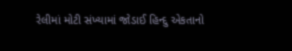રેલીમાં મોટી સંખ્યામાં જોડાઈ હિન્દુ એકતાનો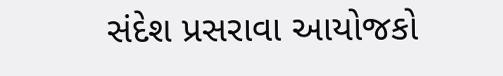સંદેશ પ્રસરાવા આયોજકો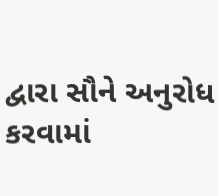દ્વારા સૌને અનુરોધ કરવામાં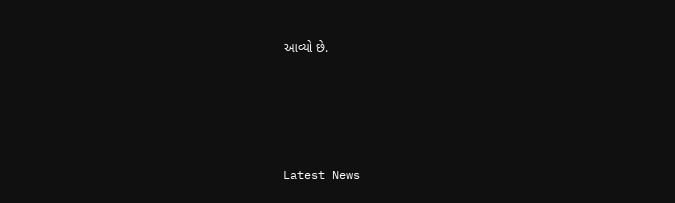આવ્યો છે.





Latest News